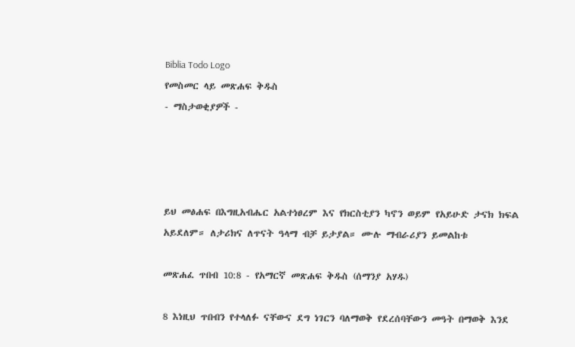Biblia Todo Logo
የመስመር ላይ መጽሐፍ ቅዱስ
- ማስታወቂያዎች -




ይህ መፅሐፍ በእግዚአብሔር አልተነፀረም እና የክርስቲያን ካኖን ወይም የአይሁድ ታናክ ክፍል አይደለም። ለታሪክና ለጥናት ዓላማ ብቻ ይታያል። ሙሉ ማብራሪያን ይመልከቱ

መጽሐፈ ጥበብ 10:8 - የአማርኛ መጽሐፍ ቅዱስ (ሰማንያ አሃዱ)

8 እነዚህ ጥበብን የተላለፉ ናቸውና ደግ ነገርን ባለማወቅ የደረሰባቸውን መዓት በማወቅ እንደ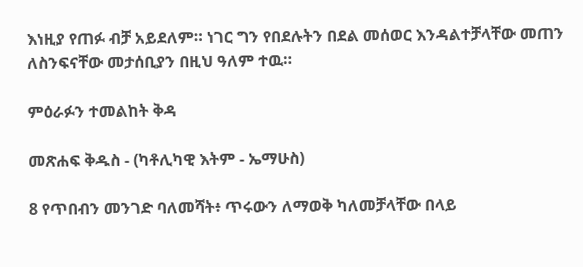እነዚያ የጠፉ ብቻ አይደለም። ነገር ግን የበደሉትን በደል መሰወር እንዳልተቻላቸው መጠን ለስንፍናቸው መታሰቢያን በዚህ ዓለም ተዉ።

ምዕራፉን ተመልከት ቅዳ

መጽሐፍ ቅዱስ - (ካቶሊካዊ እትም - ኤማሁስ)

8 የጥበብን መንገድ ባለመሻት፥ ጥሩውን ለማወቅ ካለመቻላቸው በላይ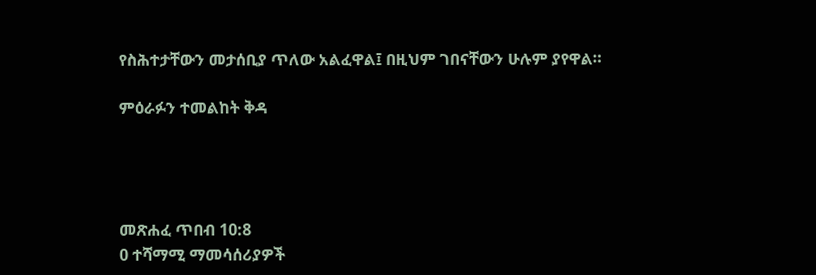የስሕተታቸውን መታሰቢያ ጥለው አልፈዋል፤ በዚህም ገበናቸውን ሁሉም ያየዋል።

ምዕራፉን ተመልከት ቅዳ




መጽሐፈ ጥበብ 10:8
0 ተሻማሚ ማመሳሰሪያዎች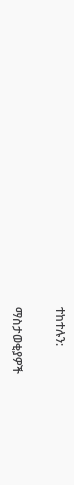ተከተሉን:

ማስታወቂያዎች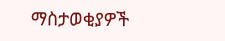ማስታወቂያዎች